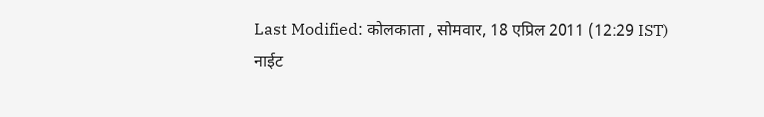Last Modified: कोलकाता , सोमवार, 18 एप्रिल 2011 (12:29 IST)
नाईट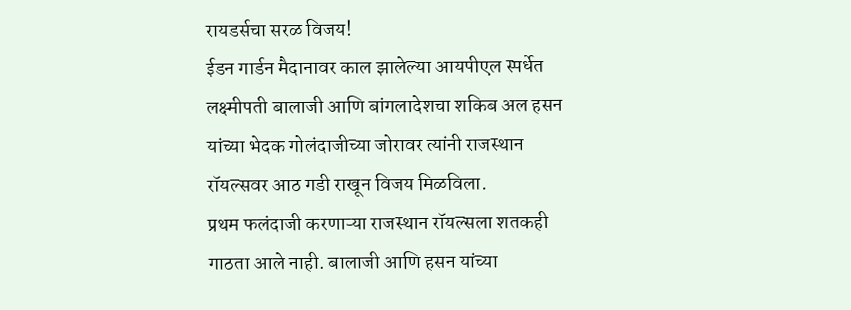रायडर्सचा सरळ विजय!
ईडन गार्डन मैदानावर काल झालेल्या आयपीएल स्पर्धेत लक्ष्मीपती बालाजी आणि बांगलादेशचा शकिब अल हसन यांच्या भेदक गोलंदाजीच्या जोरावर त्यांनी राजस्थान रॉयल्सवर आठ गडी राखून विजय मिळविला.
प्रथम फलंदाजी करणाऱ्या राजस्थान रॉयल्सला शतकही गाठता आले नाही. बालाजी आणि हसन यांच्या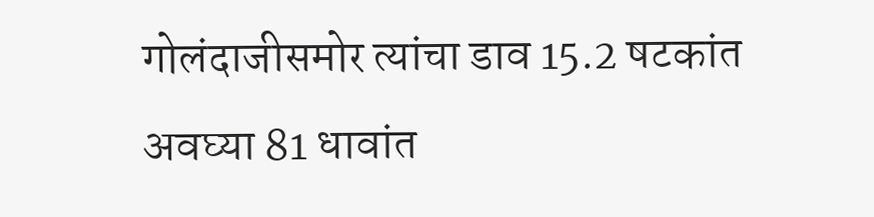गोलंदाजीसमोर त्यांचा डाव 15.2 षटकांत अवघ्या 81 धावांत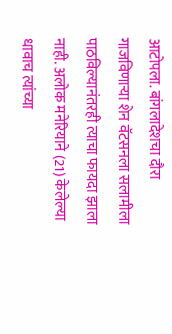आटोपला. बांगलादेशचा दौरा गाजविणाऱ्या शेन वॅटसनला सलामीला पाठविल्यानंतरही त्याचा फायदा झाला नाही. अलोक मनेरियाने (21) केलेल्या धावाच त्यांच्या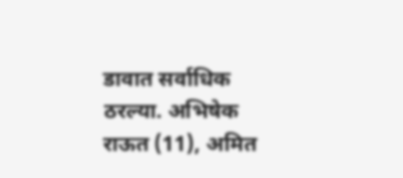डावात सर्वाधिक ठरल्या. अभिषेक राऊत (11), अमित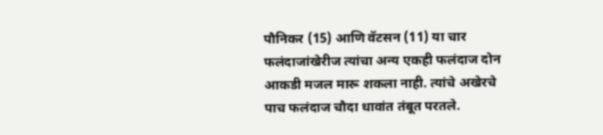पौनिकर (15) आणि वॅटसन (11) या चार फलंदाजांखेरीज त्यांचा अन्य एकही फलंदाज दोन आकडी मजल मारू शकला नाही. त्यांचे अखेरचे पाच फलंदाज चौदा धावांत तंबूत परतले.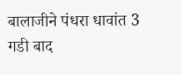बालाजीने पंधरा धावांत 3 गडी बाद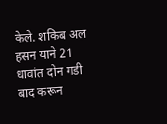केले. शकिब अल हसन याने 21 धावांत दोन गडी बाद करून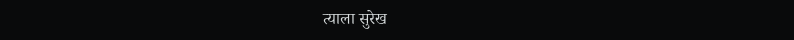त्याला सुरेख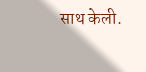साथ केली.